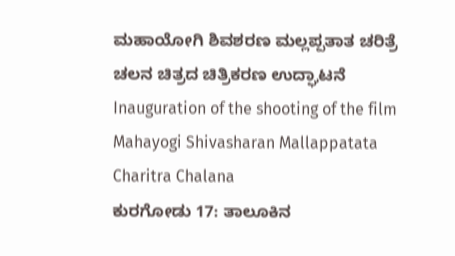ಮಹಾಯೋಗಿ ಶಿವಶರಣ ಮಲ್ಲಪ್ಪತಾತ ಚರಿತ್ರೆ ಚಲನ ಚಿತ್ರದ ಚಿತ್ರಿಕರಣ ಉದ್ಘಾಟನೆ
Inauguration of the shooting of the film Mahayogi Shivasharan Mallappatata Charitra Chalana
ಕುರಗೋಡು 17: ತಾಲೂಕಿನ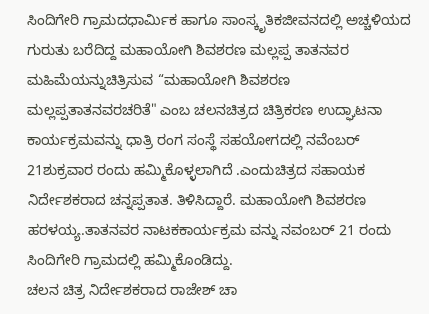ಸಿಂದಿಗೇರಿ ಗ್ರಾಮದಧಾರ್ಮಿಕ ಹಾಗೂ ಸಾಂಸ್ಕೃತಿಕಜೀವನದಲ್ಲಿ ಅಚ್ಚಳಿಯದ ಗುರುತು ಬರೆದಿದ್ದ ಮಹಾಯೋಗಿ ಶಿವಶರಣ ಮಲ್ಲಪ್ಪ ತಾತನವರ ಮಹಿಮೆಯನ್ನುಚಿತ್ರಿಸುವ “ಮಹಾಯೋಗಿ ಶಿವಶರಣ ಮಲ್ಲಪ್ಪತಾತನವರಚರಿತೆ" ಎಂಬ ಚಲನಚಿತ್ರದ ಚಿತ್ರಿಕರಣ ಉದ್ಘಾಟನಾ ಕಾರ್ಯಕ್ರಮವನ್ನು ಧಾತ್ರಿ ರಂಗ ಸಂಸ್ಥೆ ಸಹಯೋಗದಲ್ಲಿ ನವೆಂಬರ್ 21ಶುಕ್ರವಾರ ರಂದು ಹಮ್ಮಿಕೊಳ್ಳಲಾಗಿದೆ .ಎಂದುಚಿತ್ರದ ಸಹಾಯಕ ನಿರ್ದೇಶಕರಾದ ಚನ್ನಪ್ಪತಾತ. ತಿಳಿಸಿದ್ದಾರೆ. ಮಹಾಯೋಗಿ ಶಿವಶರಣ ಹರಳಯ್ಯ.ತಾತನವರ ನಾಟಕಕಾರ್ಯಕ್ರಮ ವನ್ನು ನವಂಬರ್ 21 ರಂದು ಸಿಂದಿಗೇರಿ ಗ್ರಾಮದಲ್ಲಿ ಹಮ್ಮಿಕೊಂಡಿದ್ದು.
ಚಲನ ಚಿತ್ರ ನಿರ್ದೇಶಕರಾದ ರಾಜೇಶ್ ಚಾ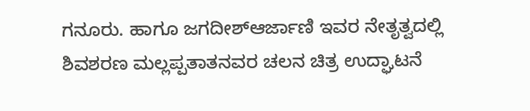ಗನೂರು. ಹಾಗೂ ಜಗದೀಶ್ಆರ್ಜಾಣಿ ಇವರ ನೇತೃತ್ವದಲ್ಲಿ ಶಿವಶರಣ ಮಲ್ಲಪ್ಪತಾತನವರ ಚಲನ ಚಿತ್ರ ಉದ್ಘಾಟನೆ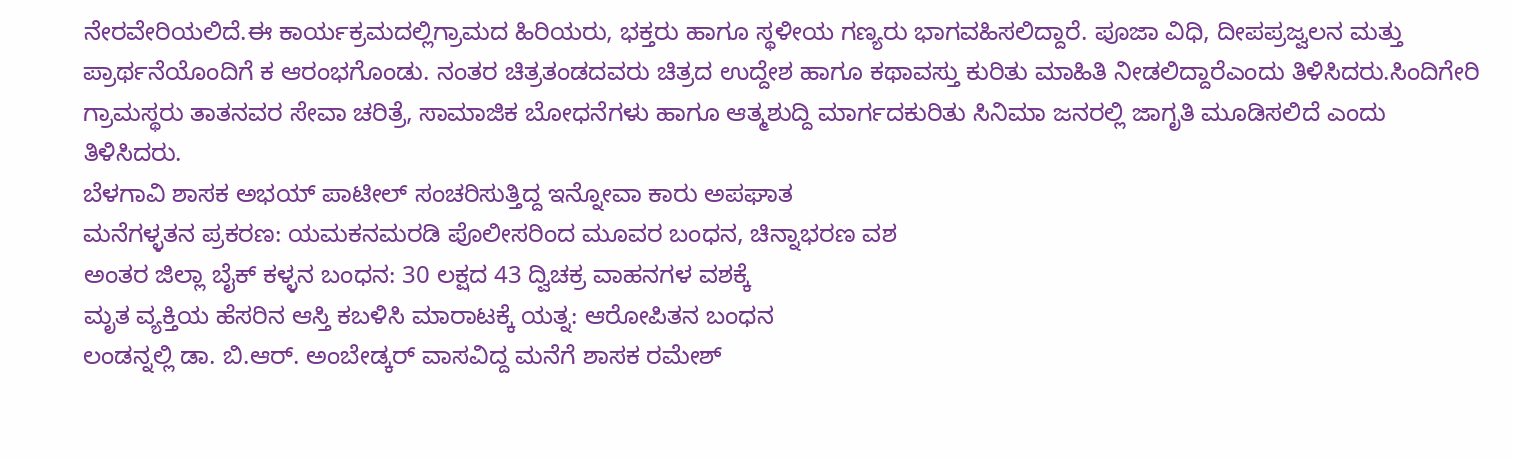ನೇರವೇರಿಯಲಿದೆ.ಈ ಕಾರ್ಯಕ್ರಮದಲ್ಲಿಗ್ರಾಮದ ಹಿರಿಯರು, ಭಕ್ತರು ಹಾಗೂ ಸ್ಥಳೀಯ ಗಣ್ಯರು ಭಾಗವಹಿಸಲಿದ್ದಾರೆ. ಪೂಜಾ ವಿಧಿ, ದೀಪಪ್ರಜ್ವಲನ ಮತ್ತು ಪ್ರಾರ್ಥನೆಯೊಂದಿಗೆ ಕ ಆರಂಭಗೊಂಡು. ನಂತರ ಚಿತ್ರತಂಡದವರು ಚಿತ್ರದ ಉದ್ದೇಶ ಹಾಗೂ ಕಥಾವಸ್ತು ಕುರಿತು ಮಾಹಿತಿ ನೀಡಲಿದ್ದಾರೆಎಂದು ತಿಳಿಸಿದರು.ಸಿಂದಿಗೇರಿ ಗ್ರಾಮಸ್ಥರು ತಾತನವರ ಸೇವಾ ಚರಿತ್ರೆ, ಸಾಮಾಜಿಕ ಬೋಧನೆಗಳು ಹಾಗೂ ಆತ್ಮಶುದ್ದಿ ಮಾರ್ಗದಕುರಿತು ಸಿನಿಮಾ ಜನರಲ್ಲಿ ಜಾಗೃತಿ ಮೂಡಿಸಲಿದೆ ಎಂದು ತಿಳಿಸಿದರು.
ಬೆಳಗಾವಿ ಶಾಸಕ ಅಭಯ್ ಪಾಟೀಲ್ ಸಂಚರಿಸುತ್ತಿದ್ದ ಇನ್ನೋವಾ ಕಾರು ಅಪಘಾತ
ಮನೆಗಳ್ಳತನ ಪ್ರಕರಣ: ಯಮಕನಮರಡಿ ಪೊಲೀಸರಿಂದ ಮೂವರ ಬಂಧನ, ಚಿನ್ನಾಭರಣ ವಶ
ಅಂತರ ಜಿಲ್ಲಾ ಬೈಕ್ ಕಳ್ಳನ ಬಂಧನ: 30 ಲಕ್ಷದ 43 ದ್ವಿಚಕ್ರ ವಾಹನಗಳ ವಶಕ್ಕೆ
ಮೃತ ವ್ಯಕ್ತಿಯ ಹೆಸರಿನ ಆಸ್ತಿ ಕಬಳಿಸಿ ಮಾರಾಟಕ್ಕೆ ಯತ್ನ: ಆರೋಪಿತನ ಬಂಧನ
ಲಂಡನ್ನಲ್ಲಿ ಡಾ. ಬಿ.ಆರ್. ಅಂಬೇಡ್ಕರ್ ವಾಸವಿದ್ದ ಮನೆಗೆ ಶಾಸಕ ರಮೇಶ್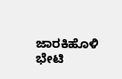ಜಾರಕಿಹೊಳಿ ಭೇಟಿ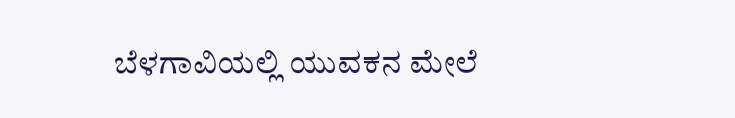ಬೆಳಗಾವಿಯಲ್ಲಿ ಯುವಕನ ಮೇಲೆ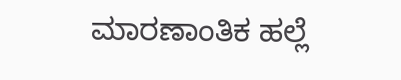ಮಾರಣಾಂತಿಕ ಹಲ್ಲೆ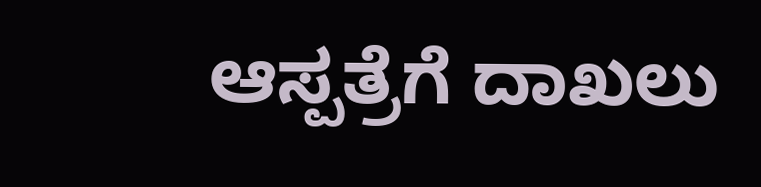ಆಸ್ಪತ್ರೆಗೆ ದಾಖಲು